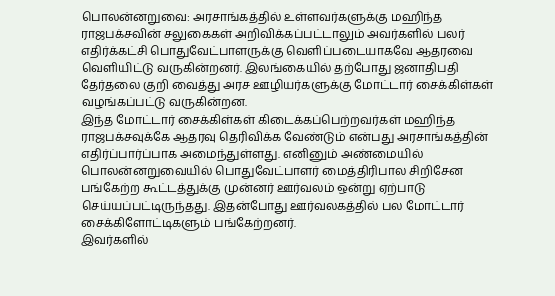பொலன்னறுவை: அரசாங்கத்தில் உள்ளவர்களுக்கு மஹிந்த ராஜபக்சவின் சலுகைகள் அறிவிக்கப்பட்டாலும் அவர்களில் பலர் எதிர்க்கட்சி பொதுவேட்பாளருக்கு வெளிப்படையாகவே ஆதரவை வெளியிட்டு வருகின்றனர். இலங்கையில் தற்போது ஜனாதிபதி தேர்தலை குறி வைத்து அரச ஊழியர்களுக்கு மோட்டார் சைக்கிள்கள் வழங்கப்பட்டு வருகின்றன.
இந்த மோட்டார் சைக்கிள்கள் கிடைக்கப்பெற்றவர்கள் மஹிந்த ராஜபக்சவுக்கே ஆதரவு தெரிவிக்க வேண்டும் என்பது அரசாங்கத்தின் எதிர்ப்பார்ப்பாக அமைந்துள்ளது. எனினும் அண்மையில் பொலன்னறுவையில் பொதுவேட்பாளர் மைத்திரிபால சிறிசேன பங்கேற்ற கூட்டத்துக்கு முன்னர் ஊர்வலம் ஒன்று ஏற்பாடு செய்யப்பட்டிருந்தது. இதன்போது ஊர்வலகத்தில் பல மோட்டார் சைக்கிளோட்டிகளும் பங்கேற்றனர்.
இவர்களில்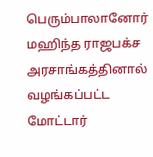பெரும்பாலானோர் மஹிந்த ராஜபக்ச அரசாங்கத்தினால் வழங்கப்பட்ட மோட்டார்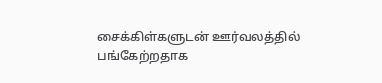சைக்கிள்களுடன் ஊர்வலத்தில் பங்கேற்றதாக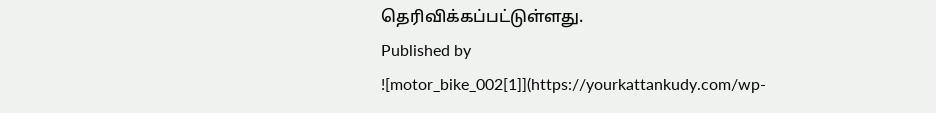தெரிவிக்கப்பட்டுள்ளது.
Published by
![motor_bike_002[1]](https://yourkattankudy.com/wp-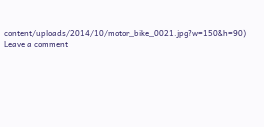content/uploads/2014/10/motor_bike_0021.jpg?w=150&h=90)
Leave a comment